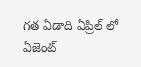గత ఏడాది ఏప్రిల్ లో ఏజెంట్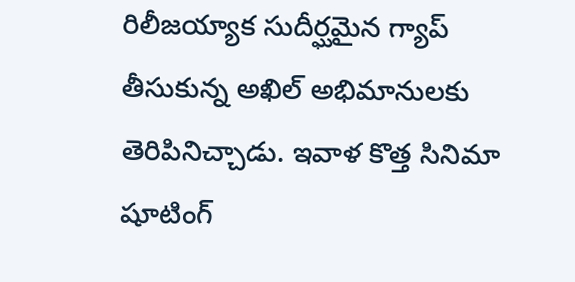రిలీజయ్యాక సుదీర్ఘమైన గ్యాప్ తీసుకున్న అఖిల్ అభిమానులకు తెరిపినిచ్చాడు. ఇవాళ కొత్త సినిమా షూటింగ్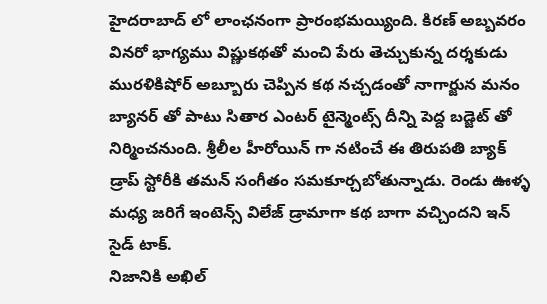హైదరాబాద్ లో లాంఛనంగా ప్రారంభమయ్యింది. కిరణ్ అబ్బవరం వినరో భాగ్యము విష్ణుకథతో మంచి పేరు తెచ్చుకున్న దర్శకుడు మురళికిషోర్ అబ్బూరు చెప్పిన కథ నచ్చడంతో నాగార్జున మనం బ్యానర్ తో పాటు సితార ఎంటర్ టైన్మెంట్స్ దీన్ని పెద్ద బడ్జెట్ తో నిర్మించనుంది. శ్రీలీల హీరోయిన్ గా నటించే ఈ తిరుపతి బ్యాక్ డ్రాప్ స్టోరీకి తమన్ సంగీతం సమకూర్చబోతున్నాడు. రెండు ఊళ్ళ మధ్య జరిగే ఇంటెన్స్ విలేజ్ డ్రామాగా కథ బాగా వచ్చిందని ఇన్ సైడ్ టాక్.
నిజానికి అఖిల్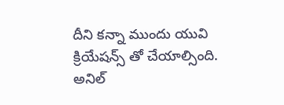దీని కన్నా ముందు యువి క్రియేషన్స్ తో చేయాల్సింది. అనిల్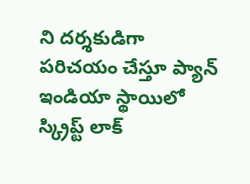ని దర్శకుడిగా పరిచయం చేస్తూ ప్యాన్ ఇండియా స్థాయిలో స్క్రిప్ట్ లాక్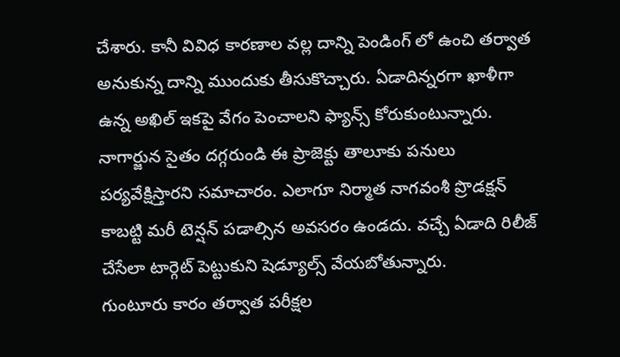చేశారు. కానీ వివిధ కారణాల వల్ల దాన్ని పెండింగ్ లో ఉంచి తర్వాత అనుకున్న దాన్ని ముందుకు తీసుకొచ్చారు. ఏడాదిన్నరగా ఖాళీగా ఉన్న అఖిల్ ఇకపై వేగం పెంచాలని ఫ్యాన్స్ కోరుకుంటున్నారు. నాగార్జున సైతం దగ్గరుండి ఈ ప్రాజెక్టు తాలూకు పనులు పర్యవేక్షిస్తారని సమాచారం. ఎలాగూ నిర్మాత నాగవంశీ ప్రొడక్షన్ కాబట్టి మరీ టెన్షన్ పడాల్సిన అవసరం ఉండదు. వచ్చే ఏడాది రిలీజ్ చేసేలా టార్గెట్ పెట్టుకుని షెడ్యూల్స్ వేయబోతున్నారు.
గుంటూరు కారం తర్వాత పరీక్షల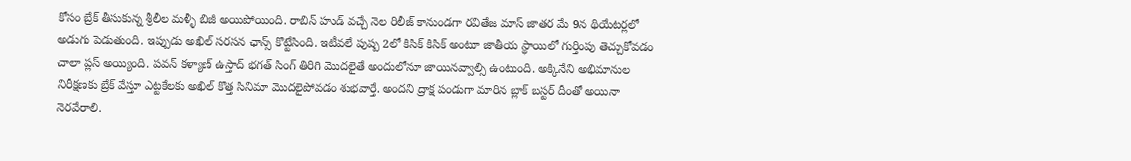కోసం బ్రేక్ తీసుకున్న శ్రీలీల మళ్ళీ బిజీ అయిపోయింది. రాబిన్ హుడ్ వచ్చే నెల రిలీజ్ కానుండగా రవితేజ మాస్ జాతర మే 9న థియేటర్లలో అడుగు పెడుతుంది. ఇప్పుడు అఖిల్ సరసన ఛాన్స్ కొట్టేసింది. ఇటీవలే పుష్ప 2లో కిసిక్ కిసిక్ అంటూ జాతీయ స్థాయిలో గుర్తింపు తెచ్చుకోవడం చాలా ప్లస్ అయ్యింది. పవన్ కళ్యాణ్ ఉస్తాద్ భగత్ సింగ్ తిరిగి మొదలైతే అందులోనూ జాయినవ్వాల్సి ఉంటుంది. అక్కినేని అభిమానుల నిరీక్షణకు బ్రేక్ వేస్తూ ఎట్టకేలకు అఖిల్ కొత్త సినిమా మొదలైపోవడం శుభవార్తే. అందని ద్రాక్ష పండుగా మారిన బ్లాక్ బస్టర్ దీంతో అయినా నెరవేరాలి.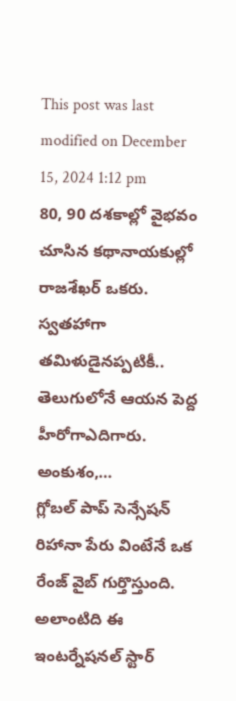This post was last modified on December 15, 2024 1:12 pm
80, 90 దశకాల్లో వైభవం చూసిన కథానాయకుల్లో రాజశేఖర్ ఒకరు. స్వతహాగా తమిళుడైనప్పటికీ.. తెలుగులోనే ఆయన పెద్ద హీరోగాఎదిగారు. అంకుశం,…
గ్లోబల్ పాప్ సెన్సేషన్ రిహానా పేరు వింటేనే ఒక రేంజ్ వైబ్ గుర్తొస్తుంది. అలాంటిది ఈ ఇంటర్నేషనల్ స్టార్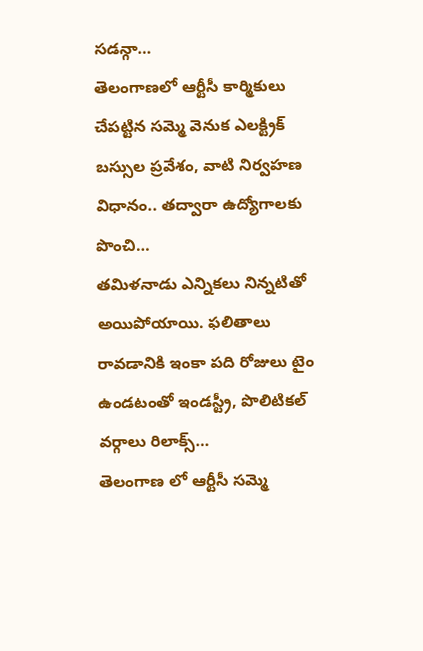సడన్గా…
తెలంగాణలో ఆర్టీసీ కార్మికులు చేపట్టిన సమ్మె వెనుక ఎలక్ట్రిక్ బస్సుల ప్రవేశం, వాటి నిర్వహణ విధానం.. తద్వారా ఉద్యోగాలకు పొంచి…
తమిళనాడు ఎన్నికలు నిన్నటితో అయిపోయాయి. ఫలితాలు రావడానికి ఇంకా పది రోజులు టైం ఉండటంతో ఇండస్ట్రీ, పొలిటికల్ వర్గాలు రిలాక్స్…
తెలంగాణ లో ఆర్టీసీ సమ్మె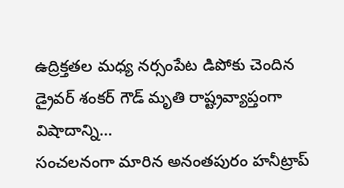ఉద్రిక్తతల మధ్య నర్సంపేట డిపోకు చెందిన డ్రైవర్ శంకర్ గౌడ్ మృతి రాష్ట్రవ్యాప్తంగా విషాదాన్ని…
సంచలనంగా మారిన అనంతపురం హనీట్రాప్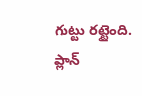గుట్టు రట్టైంది. ప్లాన్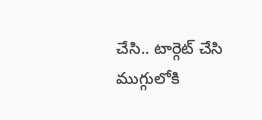చేసి.. టార్గెట్ చేసి ముగ్గులోకి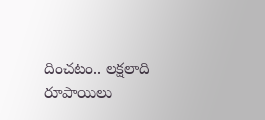దించటం.. లక్షలాది రూపాయిలు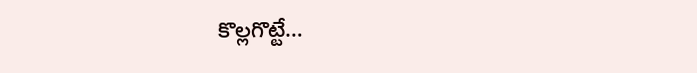కొల్లగొట్టే…